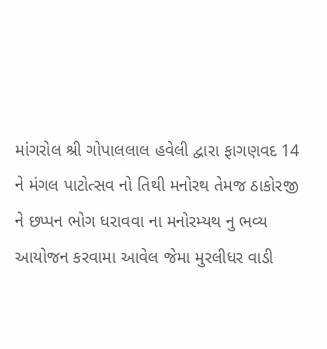માંગરોલ શ્રી ગોપાલલાલ હવેલી દ્વારા ફાગણવદ 14 ને મંગલ પાટોત્સવ નો તિથી મનોરથ તેમજ ઠાકોરજી ને છપ્પન ભોગ ધરાવવા ના મનોરમ્યથ નુ ભવ્ય આયોજન કરવામા આવેલ જેમા મુરલીધર વાડી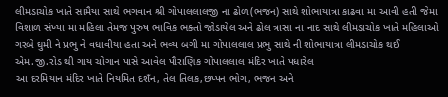લીમડાચોક ખાતે સામૈયા સાથે ભગવાન શ્રી ગોપાલલાલજી ના ઢોળ(ભજન) સાથે શોભાયાત્રા કાઢવા મા આવી હતી જેમા વિશાળ સંખ્યા મા મહિલા તેમજ પુરુષ ભાવિક ભક્તો જોડાયેલ અને ઢોલ ત્રાસા ના નાદ સાથે લીમડાચોક ખાતે મહિલાઓ ગરબે ઘુમી ને પ્રભુ ને વધાવીયા હતા અને ભવ્ય બગી મા ગોપાલલાલ પ્રભુ સાથે ની શોભાયાત્રા લીમડાચોક થઈ એમ.જી.રોડ થી ગાય ચોગાન પાસે આવેલ પૌરાણિક ગોપાલલાલ મંદિર ખાતે પધારેલ
આ દરમિયાન મંદિર ખાતે નિયમિત દશઁન, તેલ તિલક,છપ્પન ભોગ, ભજન અને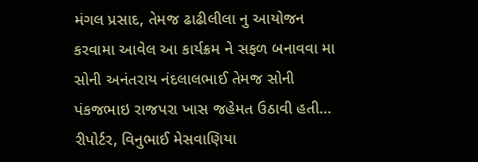મંગલ પ્રસાદ, તેમજ ઢાઢીલીલા નુ આયોજન કરવામા આવેલ આ કાર્યક્રમ ને સફળ બનાવવા મા સોની અનંતરાય નંદલાલભાઈ તેમજ સોની પંકજભાઇ રાજપરા ખાસ જહેમત ઉઠાવી હતી…
રીપોર્ટર, વિનુભાઈ મેસવાણિયા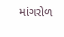માંગરોળ